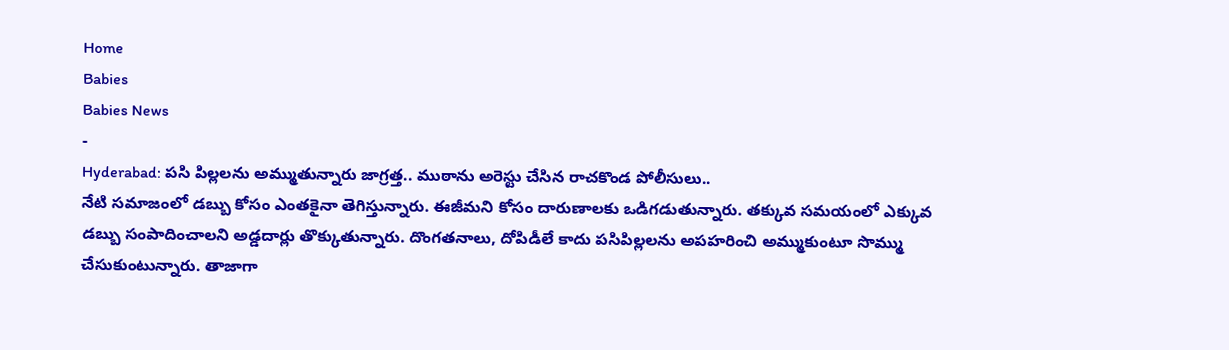Home
Babies
Babies News
-
Hyderabad: పసి పిల్లలను అమ్ముతున్నారు జాగ్రత్త.. ముఠాను అరెస్టు చేసిన రాచకొండ పోలీసులు..
నేటి సమాజంలో డబ్బు కోసం ఎంతకైనా తెగిస్తున్నారు. ఈజీమని కోసం దారుణాలకు ఒడిగడుతున్నారు. తక్కువ సమయంలో ఎక్కువ డబ్బు సంపాదించాలని అడ్డదార్లు తొక్కుతున్నారు. దొంగతనాలు, దోపిడీలే కాదు పసిపిల్లలను అపహరించి అమ్ముకుంటూ సొమ్ము చేసుకుంటున్నారు. తాజాగా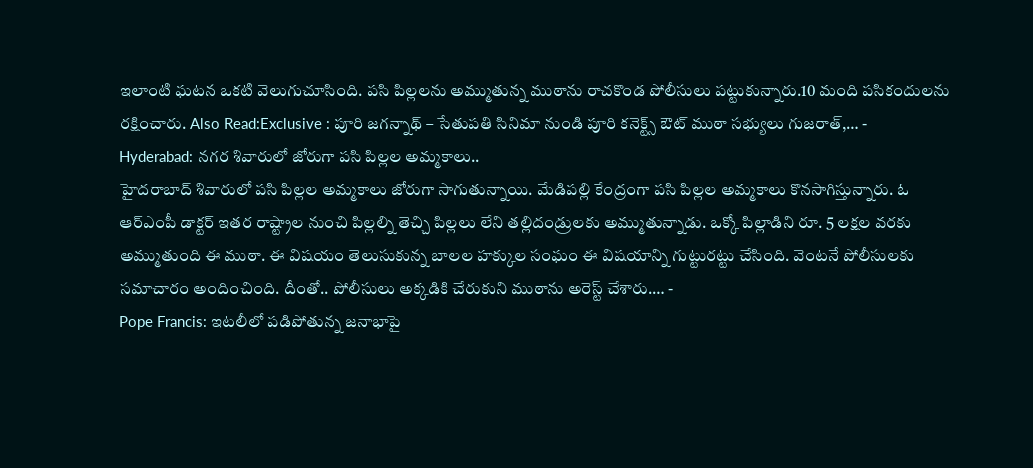ఇలాంటి ఘటన ఒకటి వెలుగుచూసింది. పసి పిల్లలను అమ్ముతున్న ముఠాను రాచకొండ పోలీసులు పట్టుకున్నారు.10 మంది పసికందులను రక్షించారు. Also Read:Exclusive : పూరి జగన్నాథ్ – సేతుపతి సినిమా నుండి పూరి కనెక్ట్స్ ఔట్ ముఠా సభ్యులు గుజరాత్,… -
Hyderabad: నగర శివారులో జోరుగా పసి పిల్లల అమ్మకాలు..
హైదరాబాద్ శివారులో పసి పిల్లల అమ్మకాలు జోరుగా సాగుతున్నాయి. మేడిపల్లి కేంద్రంగా పసి పిల్లల అమ్మకాలు కొనసాగిస్తున్నారు. ఓ ఆర్ఎంపీ డాక్టర్ ఇతర రాష్ట్రాల నుంచి పిల్లల్ని తెచ్చి పిల్లలు లేని తల్లిదండ్రులకు అమ్ముతున్నాడు. ఒక్కో పిల్లాడిని రూ. 5 లక్షల వరకు అమ్ముతుంది ఈ ముఠా. ఈ విషయం తెలుసుకున్న బాలల హక్కుల సంఘం ఈ విషయాన్ని గుట్టురట్టు చేసింది. వెంటనే పోలీసులకు సమాచారం అందించింది. దీంతో.. పోలీసులు అక్కడికి చేరుకుని ముఠాను అరెస్ట్ చేశారు.… -
Pope Francis: ఇటలీలో పడిపోతున్న జనాభాపై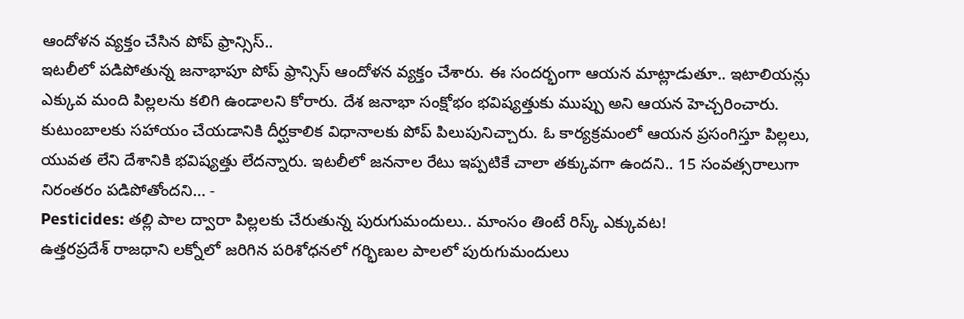ఆందోళన వ్యక్తం చేసిన పోప్ ఫ్రాన్సిస్..
ఇటలీలో పడిపోతున్న జనాభాపూ పోప్ ఫ్రాన్సిస్ ఆందోళన వ్యక్తం చేశారు. ఈ సందర్భంగా ఆయన మాట్లాడుతూ.. ఇటాలియన్లు ఎక్కువ మంది పిల్లలను కలిగి ఉండాలని కోరారు. దేశ జనాభా సంక్షోభం భవిష్యత్తుకు ముప్పు అని ఆయన హెచ్చరించారు. కుటుంబాలకు సహాయం చేయడానికి దీర్ఘకాలిక విధానాలకు పోప్ పిలుపునిచ్చారు. ఓ కార్యక్రమంలో ఆయన ప్రసంగిస్తూ పిల్లలు, యువత లేని దేశానికి భవిష్యత్తు లేదన్నారు. ఇటలీలో జననాల రేటు ఇప్పటికే చాలా తక్కువగా ఉందని.. 15 సంవత్సరాలుగా నిరంతరం పడిపోతోందని… -
Pesticides: తల్లి పాల ద్వారా పిల్లలకు చేరుతున్న పురుగుమందులు.. మాంసం తింటే రిస్క్ ఎక్కువట!
ఉత్తరప్రదేశ్ రాజధాని లక్నోలో జరిగిన పరిశోధనలో గర్భిణుల పాలలో పురుగుమందులు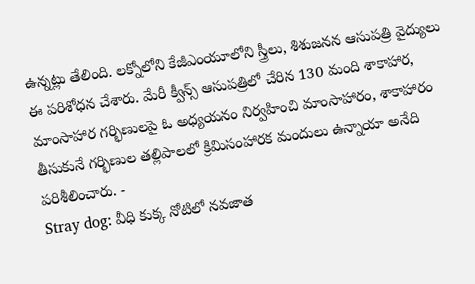ఉన్నట్లు తేలింది. లక్నోలోని కేజీఎంయూలోని స్త్రీలు, శిశుజనన ఆసుపత్రి వైద్యులు ఈ పరిశోధన చేశారు. మేరీ క్వీన్స్ ఆసుపత్రిలో చేరిన 130 మంది శాకాహార, మాంసాహార గర్భిణులపై ఓ అధ్యయనం నిర్వహించి మాంసాహారం, శాకాహారం తీసుకునే గర్భిణుల తల్లిపాలలో క్రిమిసంహారక మందులు ఉన్నాయా అనేది పరిశీలించారు. -
Stray dog: వీధి కుక్క నోటిలో నవజాత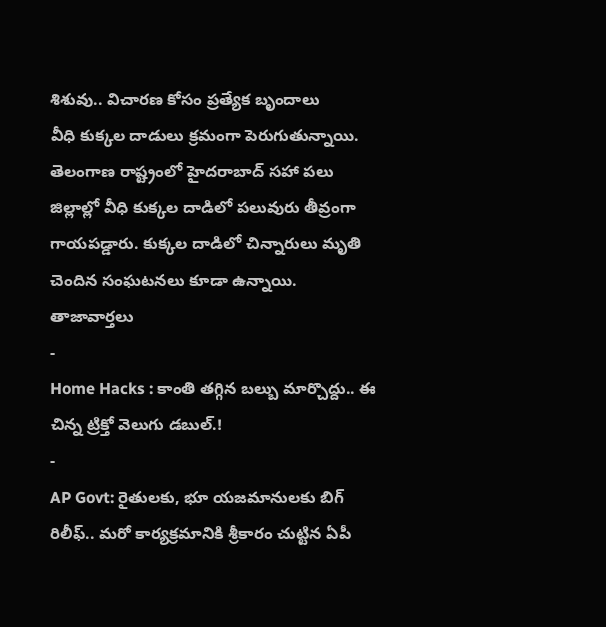శిశువు.. విచారణ కోసం ప్రత్యేక బృందాలు
వీధి కుక్కల దాడులు క్రమంగా పెరుగుతున్నాయి. తెలంగాణ రాష్ట్రంలో హైదరాబాద్ సహా పలు జిల్లాల్లో వీధి కుక్కల దాడిలో పలువురు తీవ్రంగా గాయపడ్డారు. కుక్కల దాడిలో చిన్నారులు మృతి చెందిన సంఘటనలు కూడా ఉన్నాయి.
తాజావార్తలు
-
Home Hacks : కాంతి తగ్గిన బల్బు మార్చొద్దు.. ఈ చిన్న ట్రిక్తో వెలుగు డబుల్.!
-
AP Govt: రైతులకు, భూ యజమానులకు బిగ్ రిలీఫ్.. మరో కార్యక్రమానికి శ్రీకారం చుట్టిన ఏపీ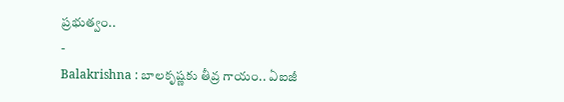ప్రభుత్వం..
-
Balakrishna : బాలకృష్ణకు తీవ్ర గాయం.. ఏఐజీ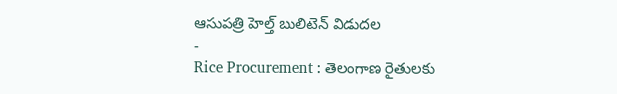ఆసుపత్రి హెల్త్ బులిటెన్ విడుదల
-
Rice Procurement : తెలంగాణ రైతులకు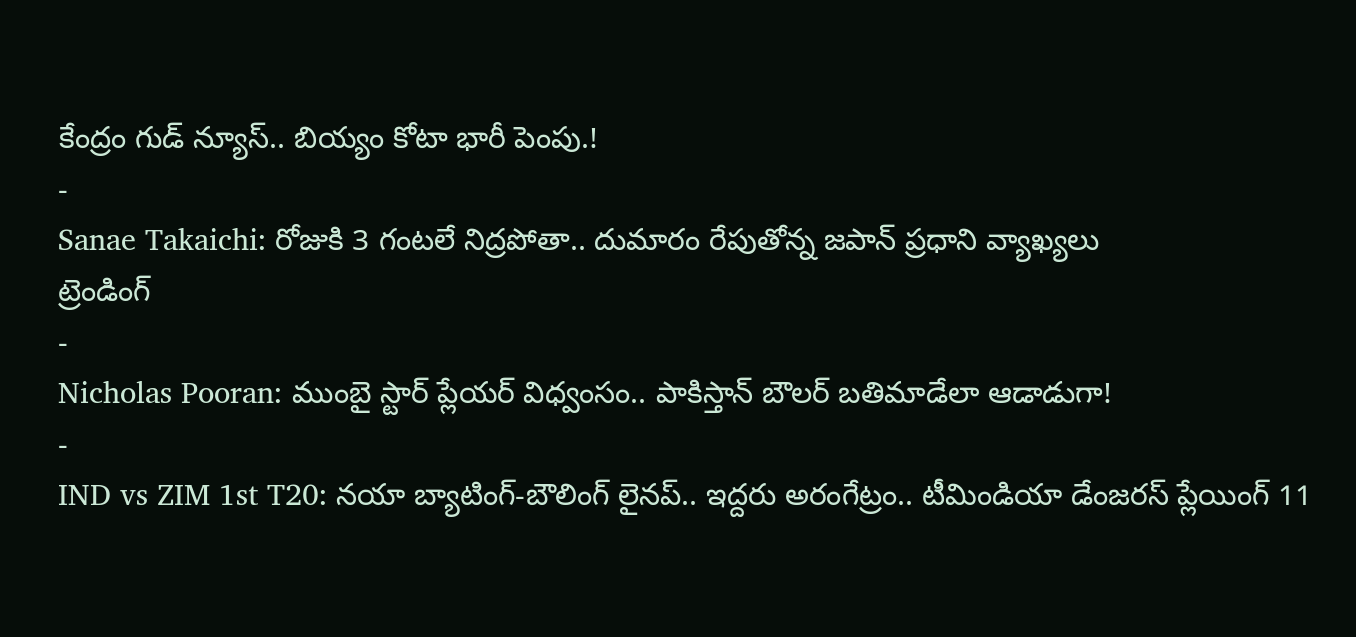కేంద్రం గుడ్ న్యూస్.. బియ్యం కోటా భారీ పెంపు.!
-
Sanae Takaichi: రోజుకి 3 గంటలే నిద్రపోతా.. దుమారం రేపుతోన్న జపాన్ ప్రధాని వ్యాఖ్యలు
ట్రెండింగ్
-
Nicholas Pooran: ముంబై స్టార్ ప్లేయర్ విధ్వంసం.. పాకిస్తాన్ బౌలర్ బతిమాడేలా ఆడాడుగా!
-
IND vs ZIM 1st T20: నయా బ్యాటింగ్-బౌలింగ్ లైనప్.. ఇద్దరు అరంగేట్రం.. టీమిండియా డేంజరస్ ప్లేయింగ్ 11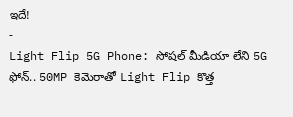ఇదే!
-
Light Flip 5G Phone: సోషల్ మీడియా లేని 5G ఫోన్.. 50MP కెమెరాతో Light Flip కొత్త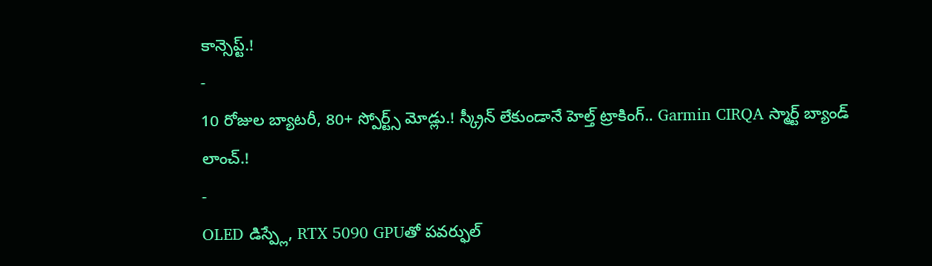కాన్సెప్ట్.!
-
10 రోజుల బ్యాటరీ, 80+ స్పోర్ట్స్ మోడ్లు.! స్క్రీన్ లేకుండానే హెల్త్ ట్రాకింగ్.. Garmin CIRQA స్మార్ట్ బ్యాండ్ లాంచ్.!
-
OLED డిస్ప్లే, RTX 5090 GPUతో పవర్ఫుల్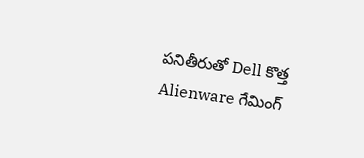పనితీరుతో Dell కొత్త Alienware గేమింగ్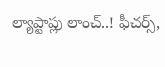ల్యాప్టాప్లు లాంచ్..! ఫీచర్స్,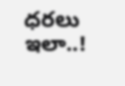ధరలు ఇలా..!